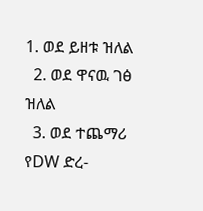1. ወደ ይዘቱ ዝለል
  2. ወደ ዋናዉ ገፅ ዝለል
  3. ወደ ተጨማሪ የDW ድረ-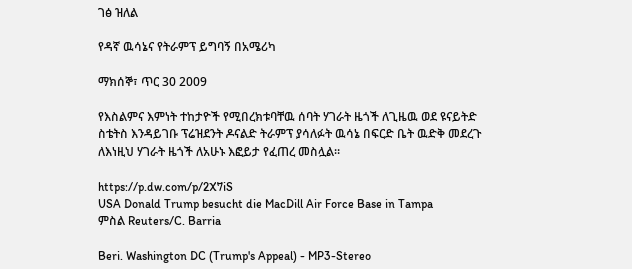ገፅ ዝለል

የዳኛ ዉሳኔና የትራምፕ ይግባኝ በአሜሪካ

ማክሰኞ፣ ጥር 30 2009

የእስልምና እምነት ተከታዮች የሚበረክቱባቸዉ ሰባት ሃገራት ዜጎች ለጊዜዉ ወደ ዩናይትድ ስቴትስ እንዳይገቡ ፕሬዝደንት ዶናልድ ትራምፕ ያሳለፉት ዉሳኔ በፍርድ ቤት ዉድቅ መደረጉ ለእነዚህ ሃገራት ዜጎች ለአሁኑ እፎይታ የፈጠረ መስሏል።

https://p.dw.com/p/2X7iS
USA Donald Trump besucht die MacDill Air Force Base in Tampa
ምስል Reuters/C. Barria

Beri. Washington DC (Trump's Appeal) - MP3-Stereo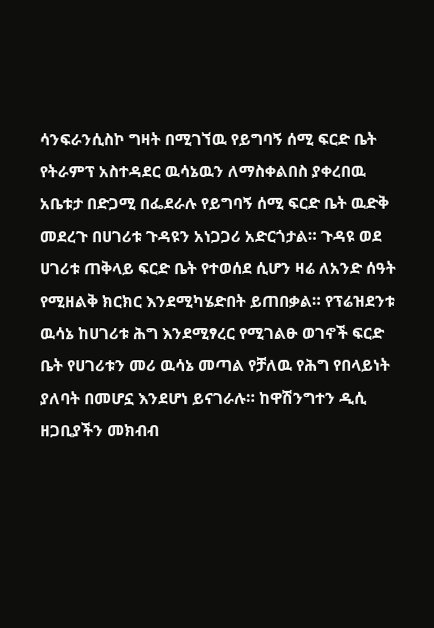ሳንፍራንሲስኮ ግዛት በሚገኘዉ የይግባኝ ሰሚ ፍርድ ቤት የትራምፕ አስተዳደር ዉሳኔዉን ለማስቀልበስ ያቀረበዉ አቤቱታ በድጋሚ በፌደራሉ የይግባኝ ሰሚ ፍርድ ቤት ዉድቅ መደረጉ በሀገሪቱ ጉዳዩን አነጋጋሪ አድርጎታል። ጉዳዩ ወደ ሀገሪቱ ጠቅላይ ፍርድ ቤት የተወሰደ ሲሆን ዛሬ ለአንድ ሰዓት የሚዘልቅ ክርክር እንደሚካሄድበት ይጠበቃል። የፕሬዝደንቱ ዉሳኔ ከሀገሪቱ ሕግ እንደሚፃረር የሚገልፁ ወገኖች ፍርድ ቤት የሀገሪቱን መሪ ዉሳኔ መጣል የቻለዉ የሕግ የበላይነት ያለባት በመሆኗ እንደሆነ ይናገራሉ። ከዋሽንግተን ዲሲ ዘጋቢያችን መክብብ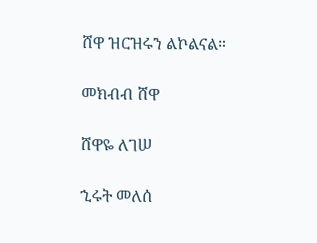ሸዋ ዝርዝሩን ልኮልናል።

መክብብ ሸዋ

ሸዋዬ ለገሠ

ኂሩት መለሰ